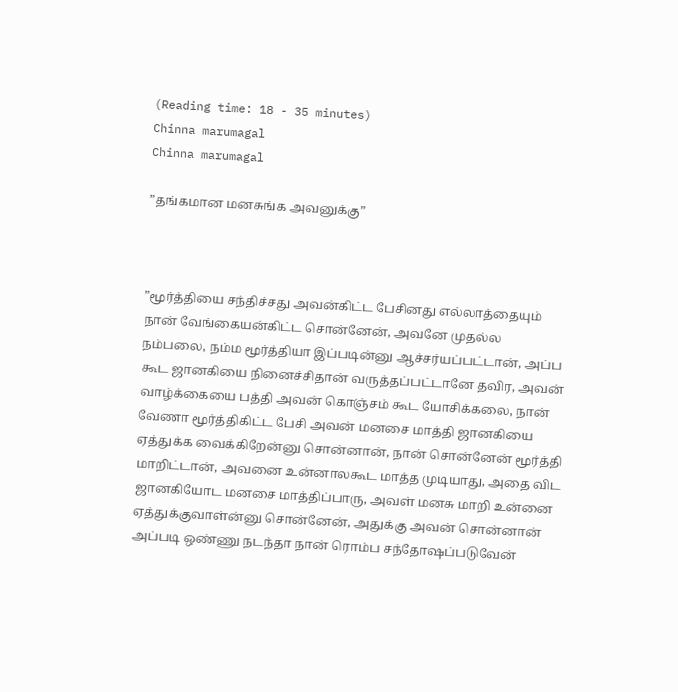(Reading time: 18 - 35 minutes)
Chinna marumagal
Chinna marumagal

”தங்கமான மனசுங்க அவனுக்கு”



”மூர்த்தியை சந்திச்சது அவன்கிட்ட பேசினது எல்லாத்தையும் நான் வேங்கையன்கிட்ட சொன்னேன், அவனே முதல்ல நம்பலை, நம்ம மூர்த்தியா இப்படின்னு ஆச்சர்யப்பட்டான், அப்ப கூட ஜானகியை நினைச்சிதான் வருத்தப்பட்டானே தவிர, அவன் வாழ்க்கையை பத்தி அவன் கொஞ்சம் கூட யோசிக்கலை, நான் வேணா மூர்த்திகிட்ட பேசி அவன் மனசை மாத்தி ஜானகியை ஏத்துக்க வைக்கிறேன்னு சொன்னான், நான் சொன்னேன் மூர்த்தி மாறிட்டான், அவனை உன்னாலகூட மாத்த முடியாது, அதை விட ஜானகியோட மனசை மாத்திப்பாரு, அவள் மனசு மாறி உன்னை ஏத்துக்குவாள்ன்னு சொன்னேன், அதுக்கு அவன் சொன்னான் அப்படி ஒண்ணு நடந்தா நான் ரொம்ப சந்தோஷப்படுவேன்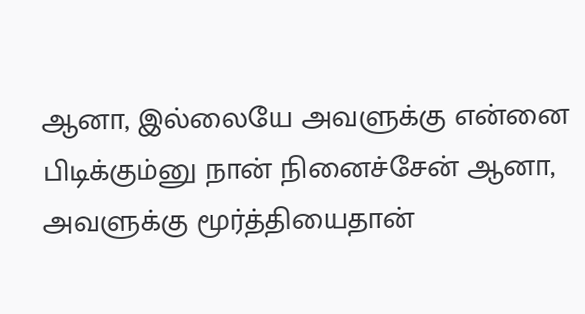ஆனா, இல்லையே அவளுக்கு என்னை பிடிக்கும்னு நான் நினைச்சேன் ஆனா, அவளுக்கு மூர்த்தியைதான்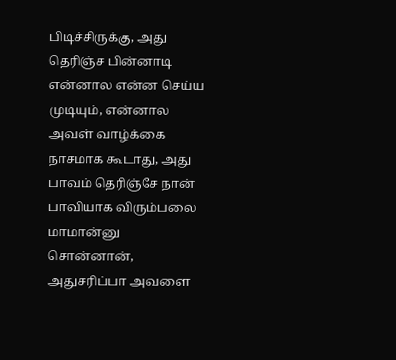பிடிச்சிருக்கு, அது தெரிஞ்ச பின்னாடி என்னால என்ன செய்ய முடியும், என்னால அவள் வாழ்க்கை நாசமாக கூடாது, அது பாவம் தெரிஞ்சே நான் பாவியாக விரும்பலை மாமான்னு சொன்னான், அதுசரிப்பா அவளை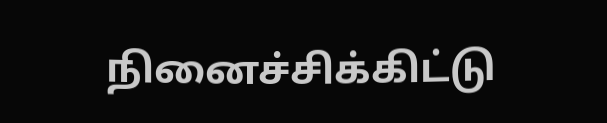நினைச்சிக்கிட்டு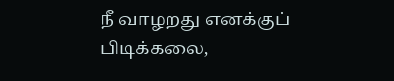நீ வாழறது எனக்குப் பிடிக்கலை,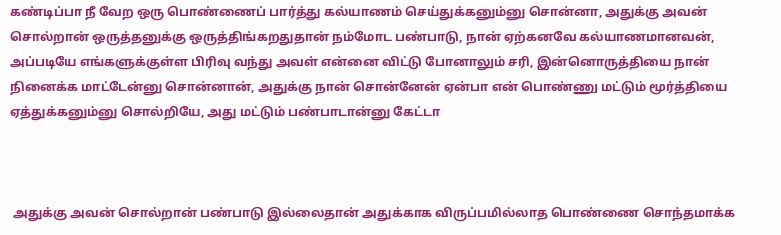கண்டிப்பா நீ வேற ஒரு பொண்ணைப் பார்த்து கல்யாணம் செய்துக்கனும்னு சொன்னா, அதுக்கு அவன் சொல்றான் ஒருத்தனுக்கு ஒருத்திங்கறதுதான் நம்மோட பண்பாடு, நான் ஏற்கனவே கல்யாணமானவன், அப்படியே எங்களுக்குள்ள பிரிவு வந்து அவள் என்னை விட்டு போனாலும் சரி, இன்னொருத்தியை நான் நினைக்க மாட்டேன்னு சொன்னான், அதுக்கு நான் சொன்னேன் ஏன்பா என் பொண்ணு மட்டும் மூர்த்தியை ஏத்துக்கனும்னு சொல்றியே, அது மட்டும் பண்பாடான்னு கேட்டா



 அதுக்கு அவன் சொல்றான் பண்பாடு இல்லைதான் அதுக்காக விருப்பமில்லாத பொண்ணை சொந்தமாக்க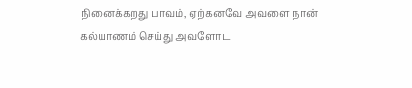நினைக்கறது பாவம், ஏற்கனவே அவளை நான் கல்யாணம் செய்து அவளோட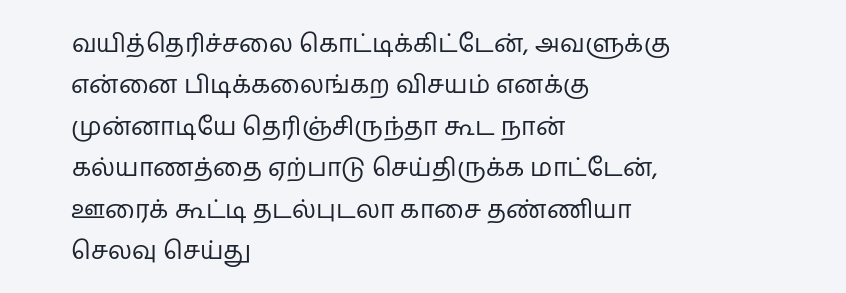வயித்தெரிச்சலை கொட்டிக்கிட்டேன், அவளுக்கு என்னை பிடிக்கலைங்கற விசயம் எனக்கு முன்னாடியே தெரிஞ்சிருந்தா கூட நான் கல்யாணத்தை ஏற்பாடு செய்திருக்க மாட்டேன், ஊரைக் கூட்டி தடல்புடலா காசை தண்ணியா செலவு செய்து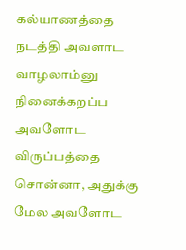கல்யாணத்தை நடத்தி அவளாட வாழலாம்னு நினைக்கறப்ப அவளோட விருப்பத்தை சொன்னா, அதுக்கு மேல அவளோட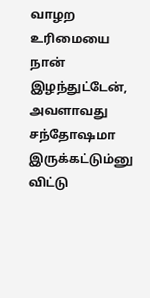வாழற உரிமையை நான் இழந்துட்டேன், அவளாவது சந்தோஷமா இருக்கட்டும்னு விட்டு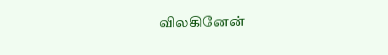விலகினேன்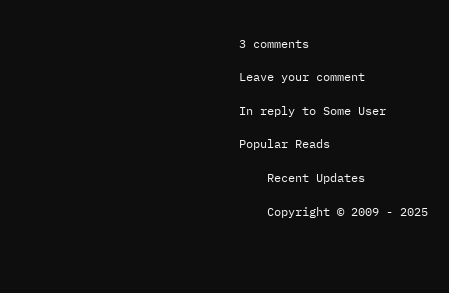3 comments

Leave your comment

In reply to Some User

Popular Reads

    Recent Updates

    Copyright © 2009 - 2025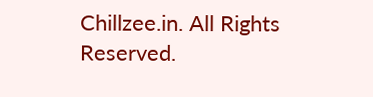Chillzee.in. All Rights Reserved.